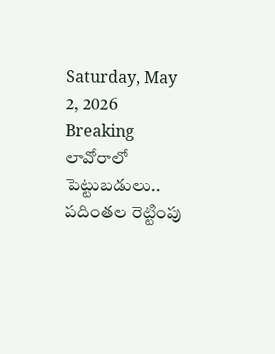Saturday, May 2, 2026
Breaking
లావోరాలో పెట్టుబడులు.. పదింతల రెట్టింపు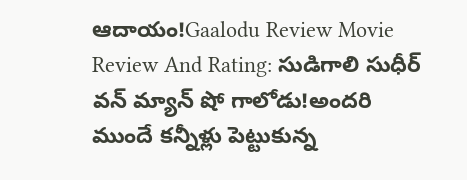ఆదాయం!Gaalodu Review Movie Review And Rating: సుడిగాలి సుధీర్ వన్ మ్యాన్ షో గాలోడు!అందరి ముందే కన్నీళ్లు పెట్టుకున్న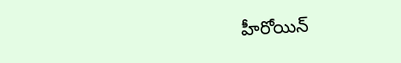హీరోయిన్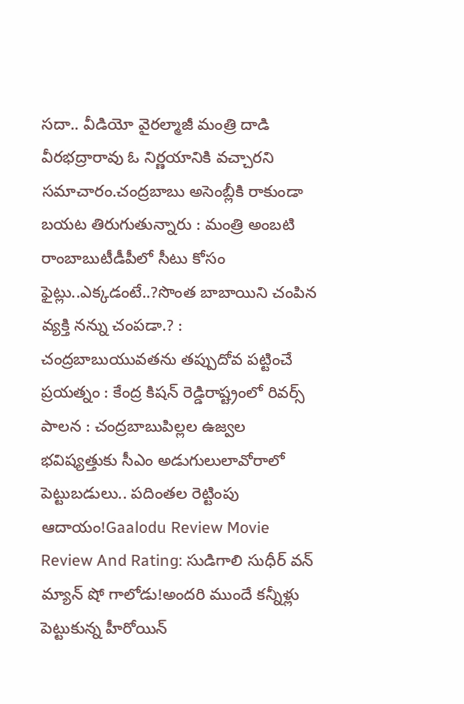సదా.. వీడియో వైరల్మాజీ మంత్రి దాడి వీరభద్రారావు ఓ నిర్ణయానికి వచ్చారని సమాచారం.చంద్రబాబు అసెంబ్లీకి రాకుండా బయట తిరుగుతున్నారు : మంత్రి అంబటి రాంబాబుటీడీపీలో సీటు కోసం ఫైట్లు..ఎక్కడంటే..?సొంత బాబాయిని చంపిన వ్యక్తి నన్ను చంపడా.? : చంద్రబాబుయువతను తప్పుదోవ పట్టించే ప్రయత్నం : కేంద్ర కిషన్ రెడ్డిరాష్ట్రంలో రివర్స్ పాలన : చంద్రబాబుపిల్లల ఉజ్వల భవిష్యత్తుకు సీఎం అడుగులులావోరాలో పెట్టుబడులు.. పదింతల రెట్టింపు ఆదాయం!Gaalodu Review Movie Review And Rating: సుడిగాలి సుధీర్ వన్ మ్యాన్ షో గాలోడు!అందరి ముందే కన్నీళ్లు పెట్టుకున్న హీరోయిన్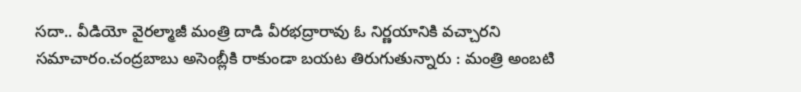సదా.. వీడియో వైరల్మాజీ మంత్రి దాడి వీరభద్రారావు ఓ నిర్ణయానికి వచ్చారని సమాచారం.చంద్రబాబు అసెంబ్లీకి రాకుండా బయట తిరుగుతున్నారు : మంత్రి అంబటి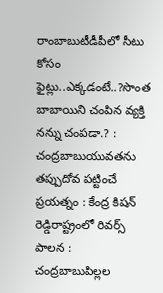రాంబాబుటీడీపీలో సీటు కోసం ఫైట్లు..ఎక్కడంటే..?సొంత బాబాయిని చంపిన వ్యక్తి నన్ను చంపడా.? : చంద్రబాబుయువతను తప్పుదోవ పట్టించే ప్రయత్నం : కేంద్ర కిషన్ రెడ్డిరాష్ట్రంలో రివర్స్ పాలన : చంద్రబాబుపిల్లల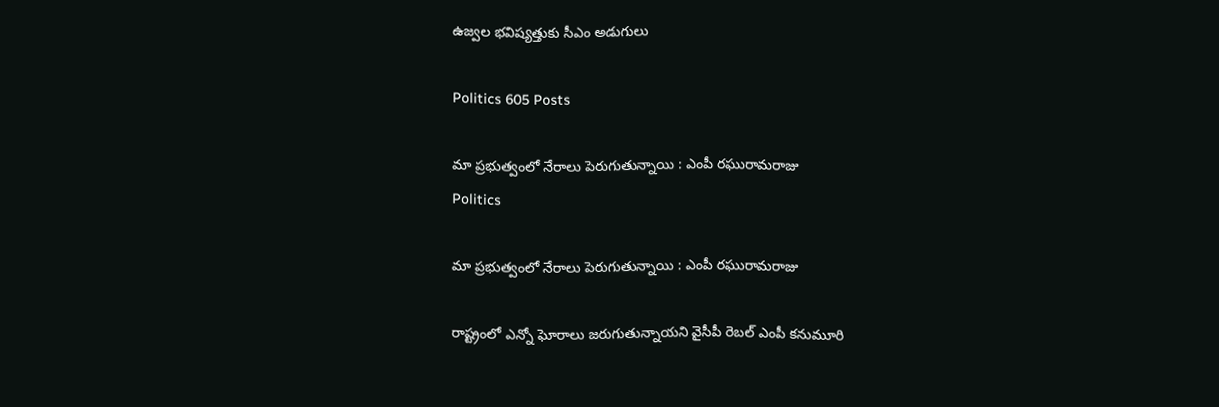ఉజ్వల భవిష్యత్తుకు సీఎం అడుగులు

Politics 605 Posts

మా ప్రభుత్వంలో నేరాలు పెరుగుతున్నాయి : ఎంపీ రఘురామరాజు
Politics

మా ప్రభుత్వంలో నేరాలు పెరుగుతున్నాయి : ఎంపీ రఘురామరాజు

రాష్ట్రంలో ఎన్నో ఘోరాలు జరుగుతున్నాయని వైసీపీ రెబల్ ఎంపీ కనుమూరి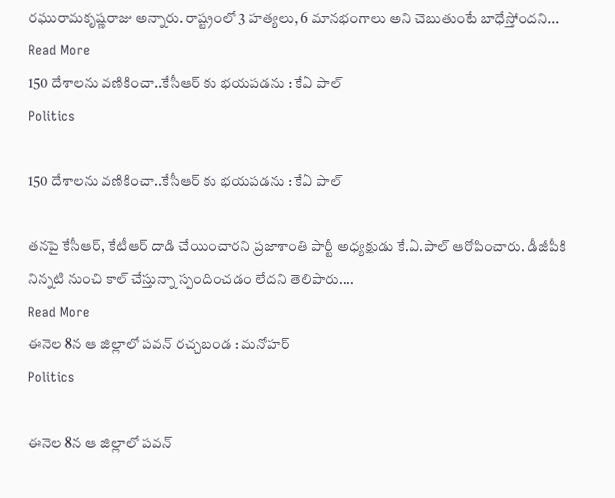రఘురామకృష్ణరాజు అన్నారు. రాష్ట్రంలో 3 హత్యలు, 6 మానభంగాలు అని చెబుతుంటే బాధేస్తోందని...
Read More
150 దేశాలను వణికించా..కేసీఆర్ కు భయపడను : కేఏ పాల్
Politics

150 దేశాలను వణికించా..కేసీఆర్ కు భయపడను : కేఏ పాల్

తనపై కేసీఆర్, కేటీఆర్ దాడి చేయించారని ప్రజాశాంతి పార్టీ అధ్యక్షుడు కే.ఏ.పాల్ ఆరోపించారు. డీజీపీకి నిన్నటి నుంచి కాల్ చేస్తున్నా స్పందించడం లేదని తెలిపారు....
Read More
ఈనెల 8న ఆ జిల్లాలో పవన్ రచ్చబండ : మనోహర్
Politics

ఈనెల 8న ఆ జిల్లాలో పవన్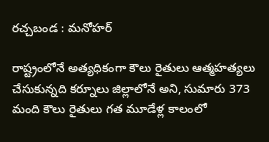రచ్చబండ : మనోహర్

రాష్ట్రంలోనే అత్యధికంగా కౌలు రైతులు ఆత్మహత్యలు చేసుకున్నది కర్నూలు జిల్లాలోనే అని, సుమారు 373 మంది కౌలు రైతులు గత మూడేళ్ల కాలంలో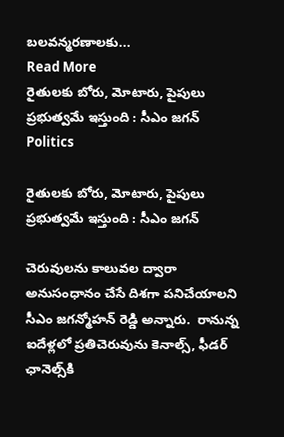బలవన్మరణాలకు...
Read More
రైతులకు బోరు, మోటారు, పైపులు ప్రభుత్వమే ఇస్తుంది : సీఎం జగన్
Politics

రైతులకు బోరు, మోటారు, పైపులు ప్రభుత్వమే ఇస్తుంది : సీఎం జగన్

చెరువులను కాలువల ద్వారా  అనుసంధానం చేసే దిశగా పనిచేయాలని సీఎం జగన్మోహన్ రెడ్డి అన్నారు.  రానున్న ఐదేళ్లలో ప్రతిచెరువును కెనాల్స్, ఫీడర్‌ ఛానెల్స్‌కి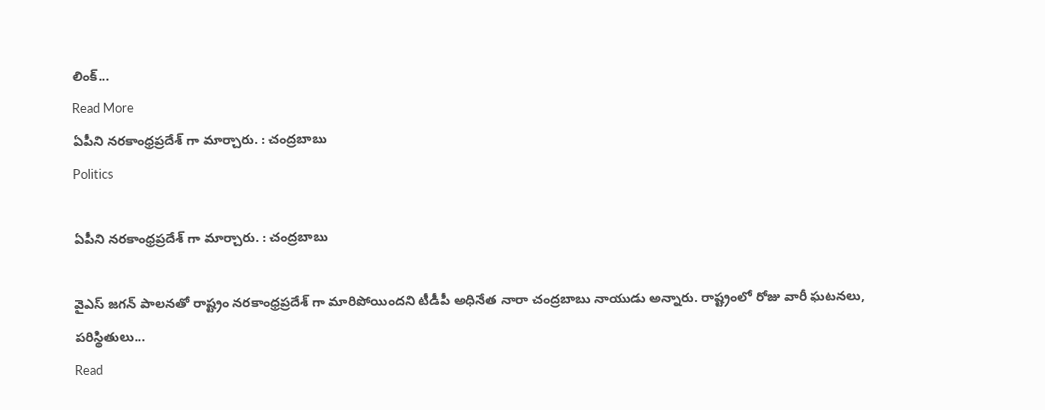లింక్‌...
Read More
ఏపీని నరకాంధ్రప్రదేశ్ గా మార్చారు. : చంద్రబాబు
Politics

ఏపీని నరకాంధ్రప్రదేశ్ గా మార్చారు. : చంద్రబాబు

వైఎస్ జగన్ పాలనతో రాష్ట్రం నరకాంధ్రప్రదేశ్ గా మారిపోయిందని టీడీపీ అధినేత నారా చంద్రబాబు నాయుడు అన్నారు. రాష్ట్రంలో రోజు వారీ ఘటనలు, పరిస్థితులు...
Read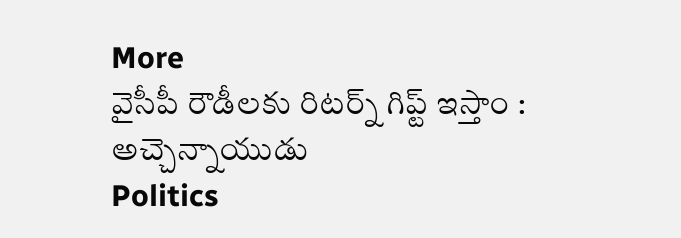More
వైసీపీ రౌడీలకు రిటర్న్ గిప్ట్ ఇస్తాం : అచ్చెన్నాయుడు
Politics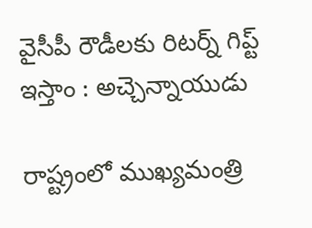వైసీపీ రౌడీలకు రిటర్న్ గిప్ట్ ఇస్తాం : అచ్చెన్నాయుడు

రాష్ట్రంలో ముఖ్యమంత్రి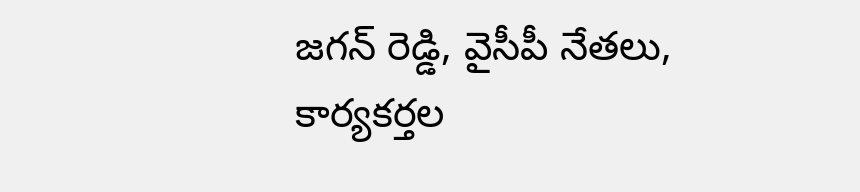జగన్ రెడ్డి, వైసీపీ నేతలు, కార్యకర్తల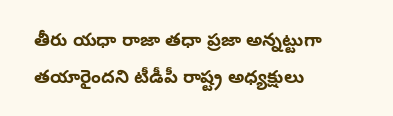తీరు యధా రాజా తధా ప్రజా అన్నట్టుగా తయారైందని టీడీపీ రాష్ట్ర అధ్యక్షులు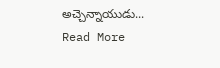అచ్చెన్నాయుడు...
Read More